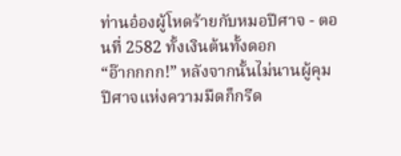ท่านอ๋องผู้โหดร้ายกับหมอปีศาจ - ตอนที่ 2582 ทั้งเงินต้นทั้งดอก
“อ๊ากกกก!” หลังจากนั้นไม่นานผู้คุมปีศาจแห่งความมืดก็กรีด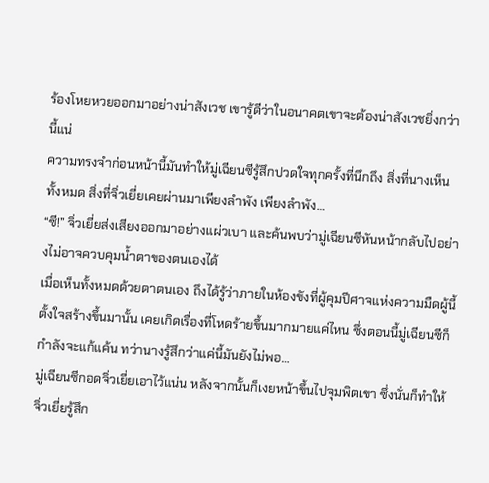ร้องโหยหวยออกมาอย่างน่าสังเวช เขารู้ดีว่าในอนาคตเขาจะต้องน่าสังเวชยิ่งกว่านี้แน่
ความทรงจำก่อนหน้านี้มันทำให้มู่เฉียนซีรู้สึกปวดใจทุกครั้งที่นึกถึง สิ่งที่นางเห็นทั้งหมด สิ่งที่จิ่วเยี่ยเคยผ่านมาเพียงลำพัง เพียงลำพัง…
“ซี!” จิ่วเยี่ยส่งเสียงออกมาอย่างแผ่วเบา และค้นพบว่ามู่เฉียนซีหันหน้ากลับไปอย่างไม่อาจควบคุมน้ำตาของตนเองได้
เมื่อเห็นทั้งหมดด้วยตาตนเอง ถึงได้รู้ว่าภายในห้องขังที่ผู้คุมปีศาจแห่งความมืดผู้นี้ตั้งใจสร้างขึ้นมานั้น เคยเกิดเรื่องที่โหดร้ายขึ้นมากมายแค่ไหน ซึ่งตอนนี้มู่เฉียนซีก็กำลังจะแก้แค้น ทว่านางรู้สึกว่าแค่นี้มันยังไม่พอ…
มู่เฉียนซีกอดจิ่วเยี่ยเอาไว้แน่น หลังจากนั้นก็เงยหน้าขึ้นไปจุมพิตเขา ซึ่งนั่นก็ทำให้จิ่วเยี่ยรู้สึก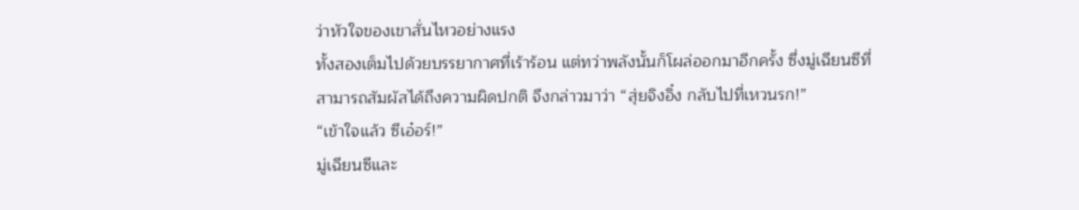ว่าหัวใจของเขาสั่นไหวอย่างแรง
ทั้งสองเต็มไปด้วยบรรยากาศที่เร้าร้อน แต่ทว่าพลังนั้นก็โผล่ออกมาอีกครั้ง ซึ่งมู่เฉียนซีที่สามารถสัมผัสได้ถึงความผิดปกติ จึงกล่าวมาว่า “สุ่ยจิงอิ๋ง กลับไปที่เหวนรก!”
“เข้าใจแล้ว ซีเอ๋อร์!”
มู่เฉียนซีและ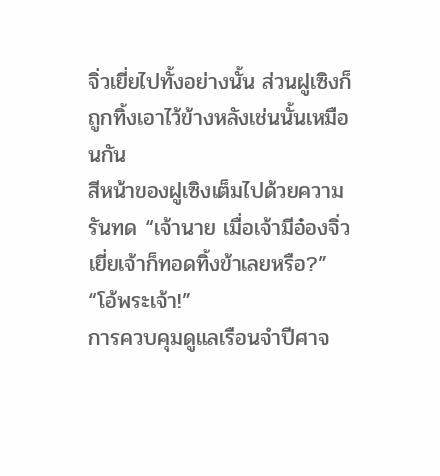จิ่วเยี่ยไปทั้งอย่างนั้น ส่วนฝูเซิงก็ถูกทิ้งเอาไว้ข้างหลังเช่นนั้นเหมือนกัน
สีหน้าของฝูเซิงเต็มไปด้วยความรันทด “เจ้านาย เมื่อเจ้ามีอ๋องจิ่วเยี่ยเจ้าก็ทอดทิ้งข้าเลยหรือ?”
“โอ้พระเจ้า!”
การควบคุมดูแลเรือนจำปีศาจ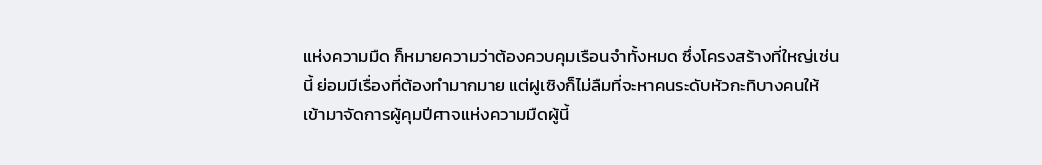แห่งความมืด ก็หมายความว่าต้องควบคุมเรือนจำทั้งหมด ซึ่งโครงสร้างที่ใหญ่เช่นนี้ ย่อมมีเรื่องที่ต้องทำมากมาย แต่ฝูเซิงก็ไม่ลืมที่จะหาคนระดับหัวกะทิบางคนให้เข้ามาจัดการผู้คุมปีศาจแห่งความมืดผู้นี้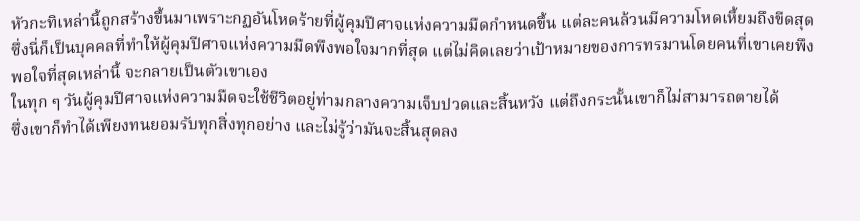หัวกะทิเหล่านี้ถูกสร้างขึ้นมาเพราะกฏอันโหดร้ายที่ผู้คุมปีศาจแห่งความมืดกำหนดขึ้น แต่ละคนล้วนมีความโหดเหี้ยมถึงขีดสุด ซึ่งนี่ก็เป็นบุคคลที่ทำให้ผู้คุมปีศาจแห่งความมืดพึงพอใจมากที่สุด แต่ไม่คิดเลยว่าเป้าหมายของการทรมานโดยคนที่เขาเคยพึงพอใจที่สุดเหล่านี้ จะกลายเป็นตัวเขาเอง
ในทุก ๆ วันผู้คุมปีศาจแห่งความมืดจะใช้ชีวิตอยู่ท่ามกลางความเจ็บปวดและสิ้นหวัง แต่ถึงกระนั้นเขาก็ไม่สามารถตายได้
ซึ่งเขาก็ทำได้เพียงทนยอมรับทุกสิ่งทุกอย่าง และไม่รู้ว่ามันจะสิ้นสุดลง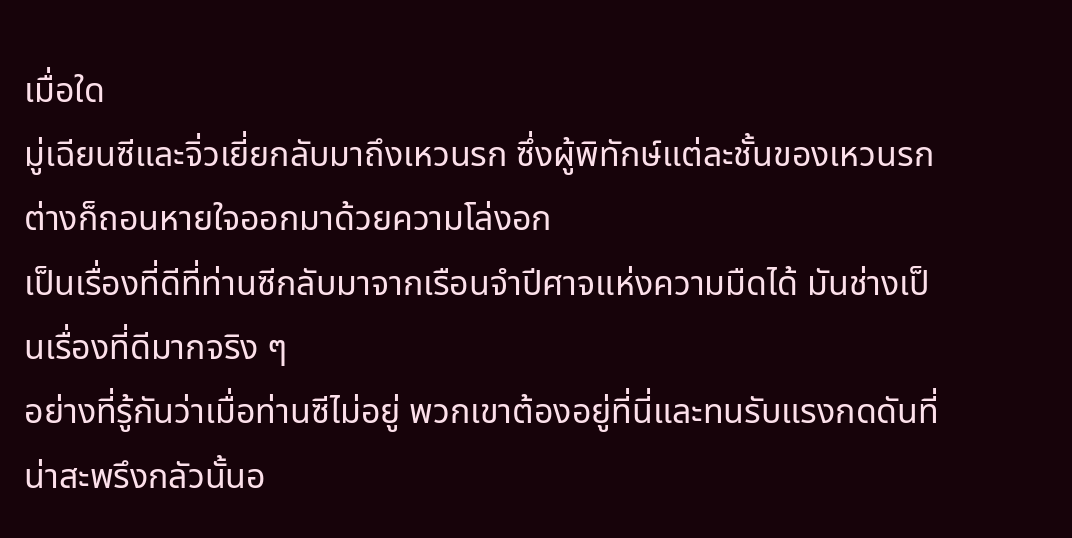เมื่อใด
มู่เฉียนซีและจิ่วเยี่ยกลับมาถึงเหวนรก ซึ่งผู้พิทักษ์แต่ละชั้นของเหวนรกต่างก็ถอนหายใจออกมาด้วยความโล่งอก
เป็นเรื่องที่ดีที่ท่านซีกลับมาจากเรือนจำปีศาจแห่งความมืดได้ มันช่างเป็นเรื่องที่ดีมากจริง ๆ
อย่างที่รู้กันว่าเมื่อท่านซีไม่อยู่ พวกเขาต้องอยู่ที่นี่และทนรับแรงกดดันที่น่าสะพรึงกลัวนั้นอ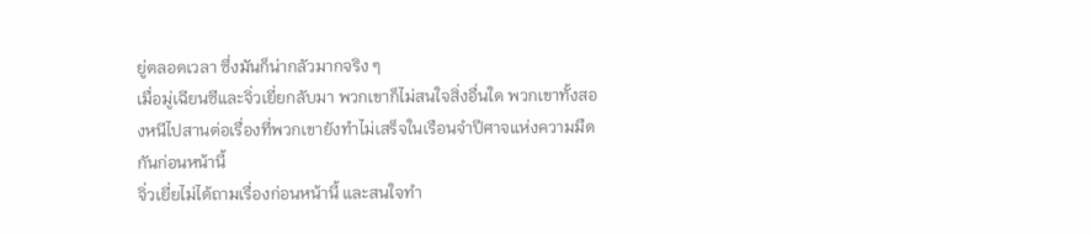ยู่ตลอดเวลา ซึ่งมันก็น่ากลัวมากจริง ๆ
เมื่อมู่เฉียนซีและจิ่วเยี่ยกลับมา พวกเขาก็ไม่สนใจสิ่งอื่นใด พวกเขาทั้งสองหนีไปสานต่อเรื่องที่พวกเขายังทำไม่เสร็จในเรือนจำปีศาจแห่งความมืดกันก่อนหน้านี้
จิ่วเยี่ยไม่ได้ถามเรื่องก่อนหน้านี้ และสนใจทำ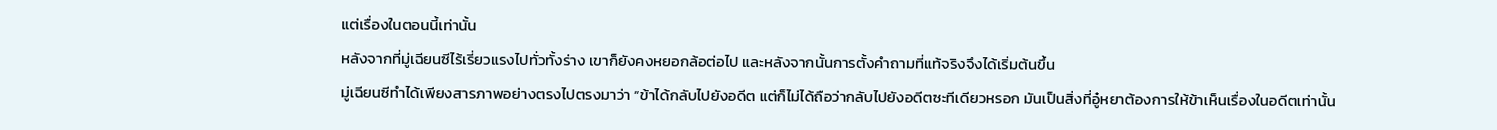แต่เรื่องในตอนนี้เท่านั้น
หลังจากที่มู่เฉียนซีไร้เรี่ยวแรงไปทั่วทั้งร่าง เขาก็ยังคงหยอกล้อต่อไป และหลังจากนั้นการตั้งคำถามที่แท้จริงจึงได้เริ่มต้นขึ้น
มู่เฉียนซีทำได้เพียงสารภาพอย่างตรงไปตรงมาว่า “ข้าได้กลับไปยังอดีต แต่ก็ไม่ได้ถือว่ากลับไปยังอดีตซะทีเดียวหรอก มันเป็นสิ่งที่อู๋หยาต้องการให้ข้าเห็นเรื่องในอดีตเท่านั้น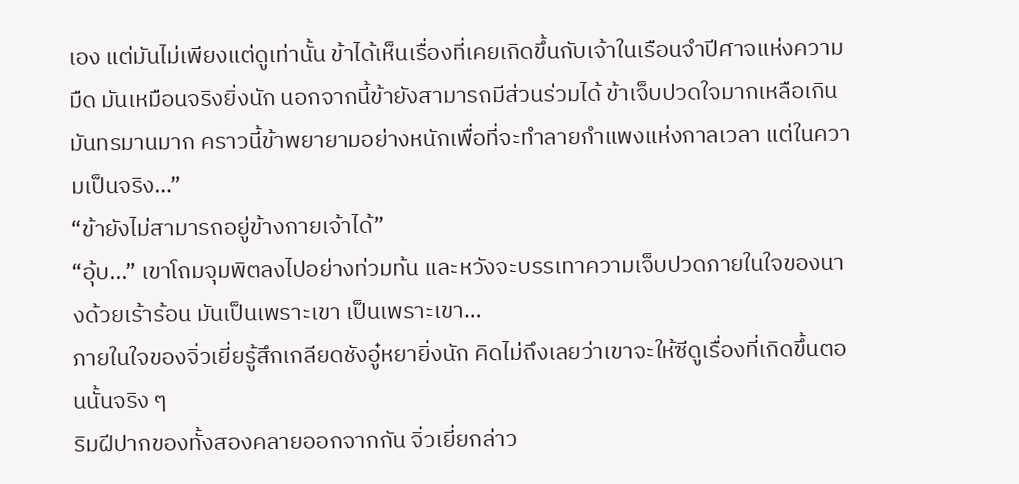เอง แต่มันไม่เพียงแต่ดูเท่านั้น ข้าได้เห็นเรื่องที่เคยเกิดขึ้นกับเจ้าในเรือนจำปีศาจแห่งความมืด มันเหมือนจริงยิ่งนัก นอกจากนี้ข้ายังสามารถมีส่วนร่วมได้ ข้าเจ็บปวดใจมากเหลือเกิน มันทรมานมาก คราวนี้ข้าพยายามอย่างหนักเพื่อที่จะทำลายกำแพงแห่งกาลเวลา แต่ในความเป็นจริง…”
“ข้ายังไม่สามารถอยู่ข้างกายเจ้าได้”
“อุ้บ...” เขาโถมจุมพิตลงไปอย่างท่วมท้น และหวังจะบรรเทาความเจ็บปวดภายในใจของนางด้วยเร้าร้อน มันเป็นเพราะเขา เป็นเพราะเขา…
ภายในใจของจิ่วเยี่ยรู้สึกเกลียดชังอู๋หยายิ่งนัก คิดไม่ถึงเลยว่าเขาจะให้ซีดูเรื่องที่เกิดขึ้นตอนนั้นจริง ๆ
ริมฝีปากของทั้งสองคลายออกจากกัน จิ่วเยี่ยกล่าว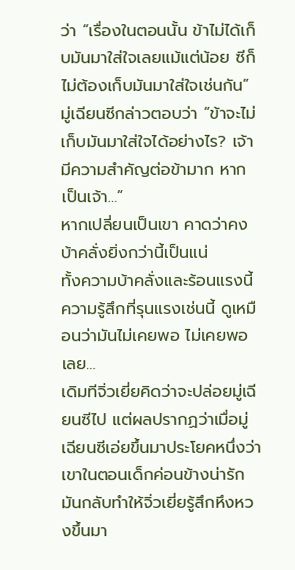ว่า “เรื่องในตอนนั้น ข้าไม่ได้เก็บมันมาใส่ใจเลยแม้แต่น้อย ซีก็ไม่ต้องเก็บมันมาใส่ใจเช่นกัน”
มู่เฉียนซีกล่าวตอบว่า “ข้าจะไม่เก็บมันมาใส่ใจได้อย่างไร? เจ้ามีความสำคัญต่อข้ามาก หากเป็นเจ้า…”
หากเปลี่ยนเป็นเขา คาดว่าคงบ้าคลั่งยิ่งกว่านี้เป็นแน่
ทั้งความบ้าคลั่งและร้อนแรงนี้ ความรู้สึกที่รุนแรงเช่นนี้ ดูเหมือนว่ามันไม่เคยพอ ไม่เคยพอเลย…
เดิมทีจิ่วเยี่ยคิดว่าจะปล่อยมู่เฉียนซีไป แต่ผลปรากฏว่าเมื่อมู่เฉียนซีเอ่ยขึ้นมาประโยคหนึ่งว่า เขาในตอนเด็กค่อนข้างน่ารัก มันกลับทำให้จิ่วเยี่ยรู้สึกหึงหวงขึ้นมา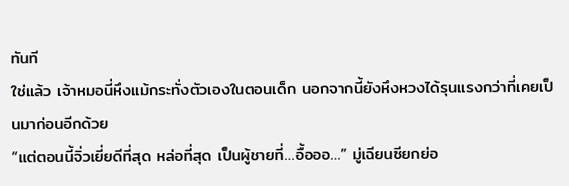ทันที
ใช่แล้ว เจ้าหมอนี่หึงแม้กระทั่งตัวเองในตอนเด็ก นอกจากนี้ยังหึงหวงได้รุนแรงกว่าที่เคยเป็นมาก่อนอีกด้วย
“แต่ตอนนี้จิ่วเยี่ยดีที่สุด หล่อที่สุด เป็นผู้ชายที่…อื้อออ…” มู่เฉียนซียกย่อ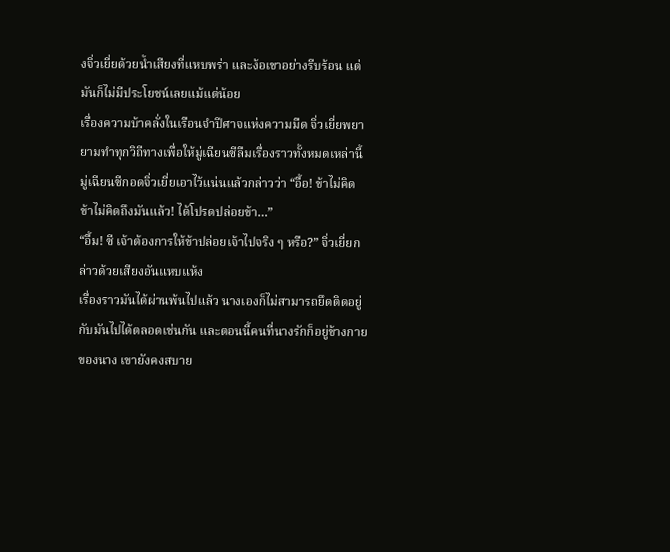งจิ่วเยี่ยด้วยน้ำเสียงที่แหบพร่า และง้อเขาอย่างรีบร้อน แต่มันก็ไม่มีประโยชน์เลยแม้แต่น้อย
เรื่องความบ้าคลั่งในเรือนจำปีศาจแห่งความมืด จิ่วเยี่ยพยายามทำทุกวิถีทางเพื่อให้มู่เฉียนซีลืมเรื่องราวทั้งหมดเหล่านี้
มู่เฉียนซีกอดจิ่วเยี่ยเอาไว้แน่นแล้วกล่าวว่า “อื้อ! ข้าไม่คิด ข้าไม่คิดถึงมันแล้ว! ได้โปรดปล่อยข้า…”
“อื้ม! ซี เจ้าต้องการให้ข้าปล่อยเจ้าไปจริง ๆ หรือ?” จิ่วเยี่ยกล่าวด้วยเสียงอันแหบแห้ง
เรื่องราวมันได้ผ่านพ้นไปแล้ว นางเองก็ไม่สามารถยึดติดอยู่กับมันไปได้ตลอดเช่นกัน และตอนนี้คนที่นางรักก็อยู่ข้างกายของนาง เขายังคงสบาย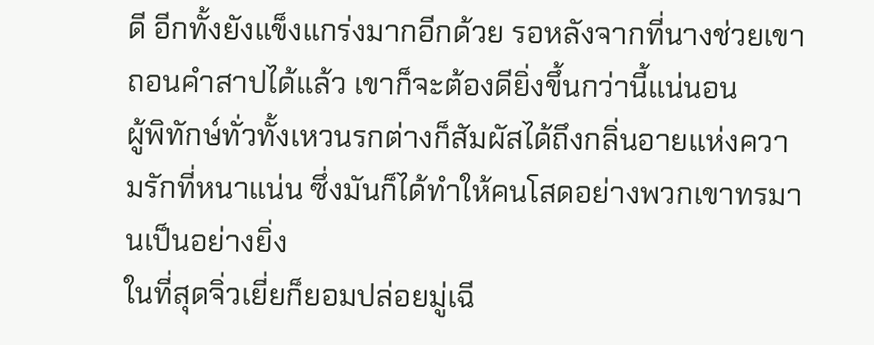ดี อีกทั้งยังแข็งแกร่งมากอีกด้วย รอหลังจากที่นางช่วยเขาถอนคำสาปได้แล้ว เขาก็จะต้องดียิ่งขึ้นกว่านี้แน่นอน
ผู้พิทักษ์ทั่วทั้งเหวนรกต่างก็สัมผัสได้ถึงกลิ่นอายแห่งความรักที่หนาแน่น ซึ่งมันก็ได้ทำให้คนโสดอย่างพวกเขาทรมานเป็นอย่างยิ่ง
ในที่สุดจิ่วเยี่ยก็ยอมปล่อยมู่เฉี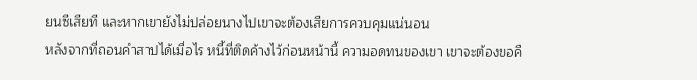ยนซีเสียที และหากเขายังไม่ปล่อยนางไปเขาจะต้องเสียการควบคุมแน่นอน
หลังจากที่ถอนคำสาปได้เมื่อไร หนี้ที่ติดค้างไว้ก่อนหน้านี้ ความอดทนของเขา เขาจะต้องขอคื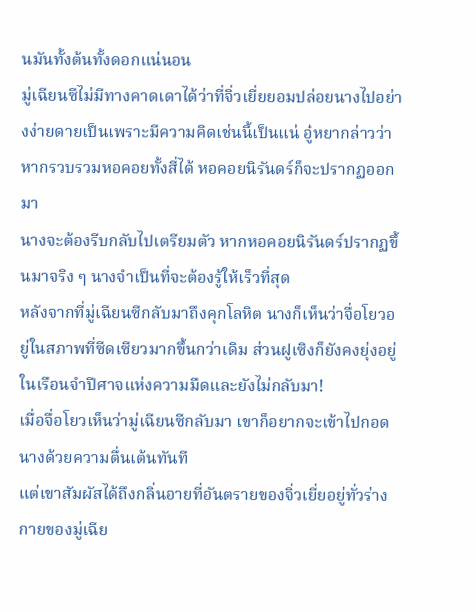นมันทั้งต้นทั้งดอกแน่นอน
มู่เฉียนซีไม่มีทางคาดเดาได้ว่าที่จิ่วเยี่ยยอมปล่อยนางไปอย่างง่ายดายเป็นเพราะมีความคิดเช่นนี้เป็นแน่ อู๋หยากล่าวว่าหากรวบรวมหอคอยทั้งสี่ได้ หอคอยนิรันดร์ก็จะปรากฏออกมา
นางจะต้องรีบกลับไปเตรียมตัว หากหอคอยนิรันดร์ปรากฏขึ้นมาจริง ๆ นางจำเป็นที่จะต้องรู้ให้เร็วที่สุด
หลังจากที่มู่เฉียนซีกลับมาถึงคุกโลหิต นางก็เห็นว่าจื่อโยวอยู่ในสภาพที่ซีดเซียวมากขึ้นกว่าเดิม ส่วนฝูเซิงก็ยังคงยุ่งอยู่ในเรือนจำปีศาจแห่งความมืดและยังไม่กลับมา!
เมื่อจื่อโยวเห็นว่ามู่เฉียนซีกลับมา เขาก็อยากจะเข้าไปกอดนางด้วยความตื่นเต้นทันที
แต่เขาสัมผัสได้ถึงกลิ่นอายที่อันตรายของจิ่วเยี่ยอยู่ทั่วร่างกายของมู่เฉีย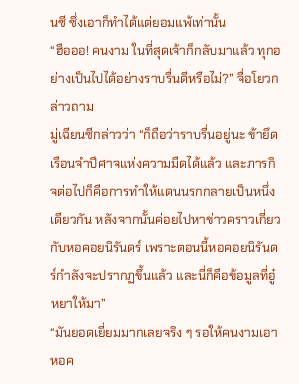นซี ซึ่งเอาก็ทำได้แต่ยอมแพ้เท่านั้น
“ฮือออ! คนงาม ในที่สุดเจ้าก็กลับมาแล้ว ทุกอย่างเป็นไปได้อย่างราบรื่นดีหรือไม่?” จื่อโยวกล่าวถาม
มู่เฉียนซีกล่าวว่า “ก็ถือว่าราบรื่นอยู่นะ ข้ายึดเรือนจำปีศาจแห่งความมืดได้แล้ว และภารกิจต่อไปก็คือการทำให้แดนนรกกลายเป็นหนึ่งเดียวกัน หลังจากนั้นค่อยไปหาข่าวคราวเกี่ยวกับหอคอยนิรันดร์ เพราะตอนนี้หอคอยนิรันดร์กำลังจะปรากฏขึ้นแล้ว และนี่ก็คือข้อมูลที่อู๋หยาให้มา”
“มันยอดเยี่ยมมากเลยจริง ๆ รอให้คนงามเอาหอค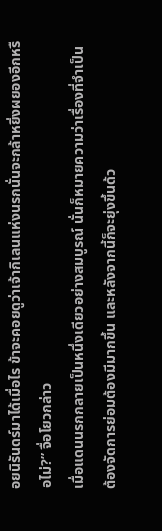อยนิรันดร์มาได้เมื่อไร ข้าจะคอยดูว่าเจ้ากิเลนแห่งนรกนั่นจะกล้าหยิ่งผยองอีกหรือไม่?” จื่อโยวกล่าว
เมื่อแดนนรกกลายเป็นหนึ่งเดียวอย่างสมบูรณ์ นั่นก็หมายความว่าเรื่องที่จำเป็นต้องจัดการย่อมต้องมีมากขึ้น และหลังจากนี้ก็จะยุ่งขึ้นด้ว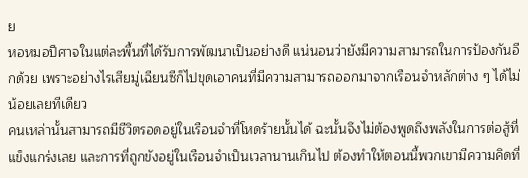ย
หอหมอปีศาจในแต่ละพื้นที่ได้รับการพัฒนาเป็นอย่างดี แน่นอนว่ายังมีความสามารถในการป้องกันอีกด้วย เพราะอย่างไรเสียมู่เฉียนซีก็ไปขุดเอาคนที่มีความสามารถออกมาจากเรือนจำหลักต่าง ๆ ได้ไม่น้อยเลยทีเดียว
คนเหล่านั้นสามารถมีชีวิตรอดอยู่ในเรือนจำที่โหดร้ายนั้นได้ ฉะนั้นจึงไม่ต้องพูดถึงพลังในการต่อสู้ที่แข็งแกร่งเลย และการที่ถูกขังอยู่ในเรือนจำเป็นเวลานานเกินไป ต้องทำให้ตอนนี้พวกเขามีความคิดที่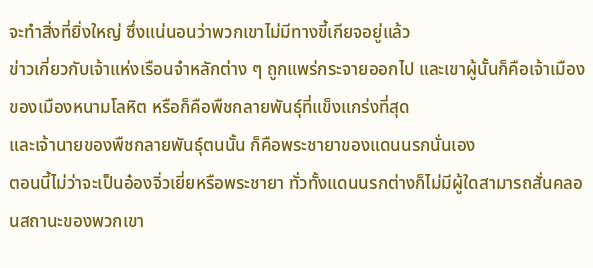จะทำสิ่งที่ยิ่งใหญ่ ซึ่งแน่นอนว่าพวกเขาไม่มีทางขี้เกียจอยู่แล้ว
ข่าวเกี่ยวกับเจ้าแห่งเรือนจำหลักต่าง ๆ ถูกแพร่กระจายออกไป และเขาผู้นั้นก็คือเจ้าเมืองของเมืองหนามโลหิต หรือก็คือพืชกลายพันธุ์ที่แข็งแกร่งที่สุด
และเจ้านายของพืชกลายพันธุ์ตนนั้น ก็คือพระชายาของแดนนรกนั่นเอง
ตอนนี้ไม่ว่าจะเป็นอ๋องจิ่วเยี่ยหรือพระชายา ทั่วทั้งแดนนรกต่างก็ไม่มีผู้ใดสามารถสั่นคลอนสถานะของพวกเขา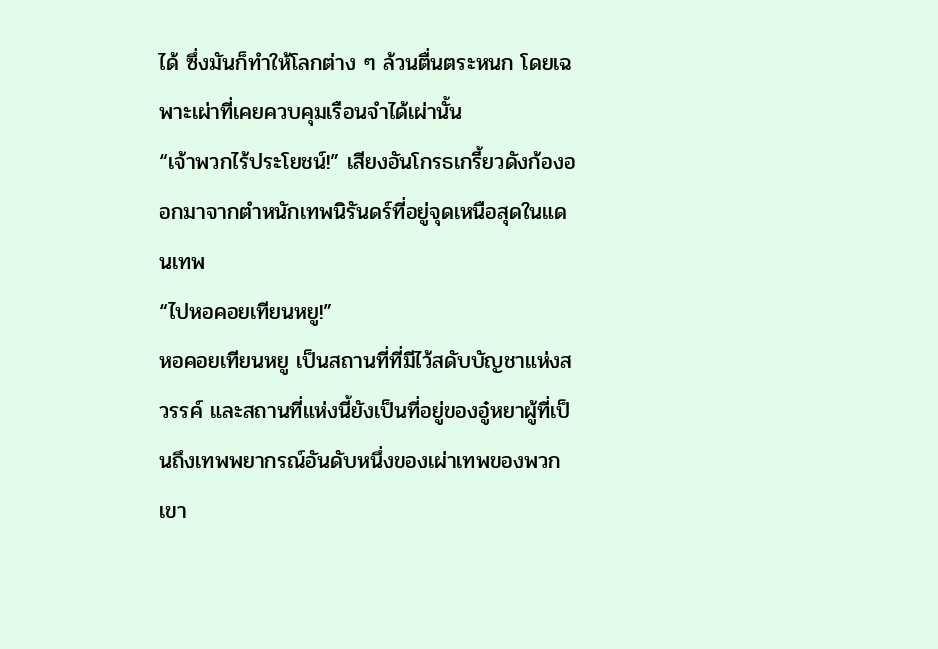ได้ ซึ่งมันก็ทำให้โลกต่าง ๆ ล้วนตื่นตระหนก โดยเฉพาะเผ่าที่เคยควบคุมเรือนจำได้เผ่านั้น
“เจ้าพวกไร้ประโยชน์!” เสียงอันโกรธเกรี้ยวดังก้องออกมาจากตำหนักเทพนิรันดร์ที่อยู่จุดเหนือสุดในแดนเทพ
“ไปหอคอยเทียนหยู!”
หอคอยเทียนหยู เป็นสถานที่ที่มีไว้สดับบัญชาแห่งสวรรค์ และสถานที่แห่งนี้ยังเป็นที่อยู่ของอู๋หยาผู้ที่เป็นถึงเทพพยากรณ์อันดับหนึ่งของเผ่าเทพของพวกเขา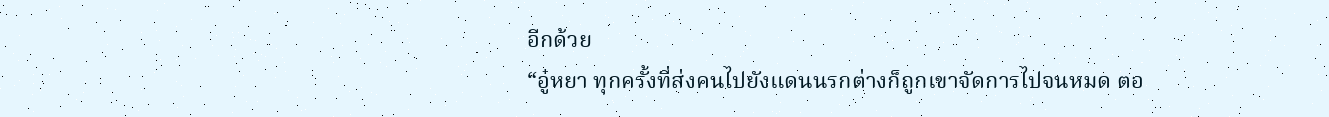อีกด้วย
“อู๋หยา ทุกครั้งที่ส่งคนไปยังแดนนรกต่างก็ถูกเขาจัดการไปจนหมด ตอ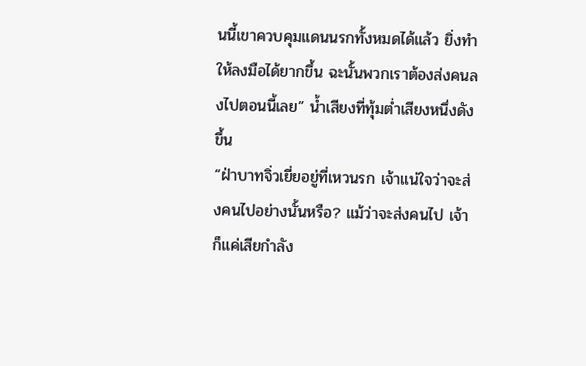นนี้เขาควบคุมแดนนรกทั้งหมดได้แล้ว ยิ่งทำให้ลงมือได้ยากขึ้น ฉะนั้นพวกเราต้องส่งคนลงไปตอนนี้เลย” น้ำเสียงที่ทุ้มต่ำเสียงหนึ่งดังขึ้น
“ฝ่าบาทจิ่วเยี่ยอยู่ที่เหวนรก เจ้าแน่ใจว่าจะส่งคนไปอย่างนั้นหรือ? แม้ว่าจะส่งคนไป เจ้าก็แค่เสียกำลัง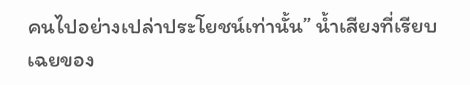คนไปอย่างเปล่าประโยชน์เท่านั้น” น้ำเสียงที่เรียบเฉยของ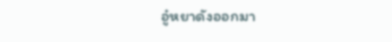อู๋หยาดังออกมา